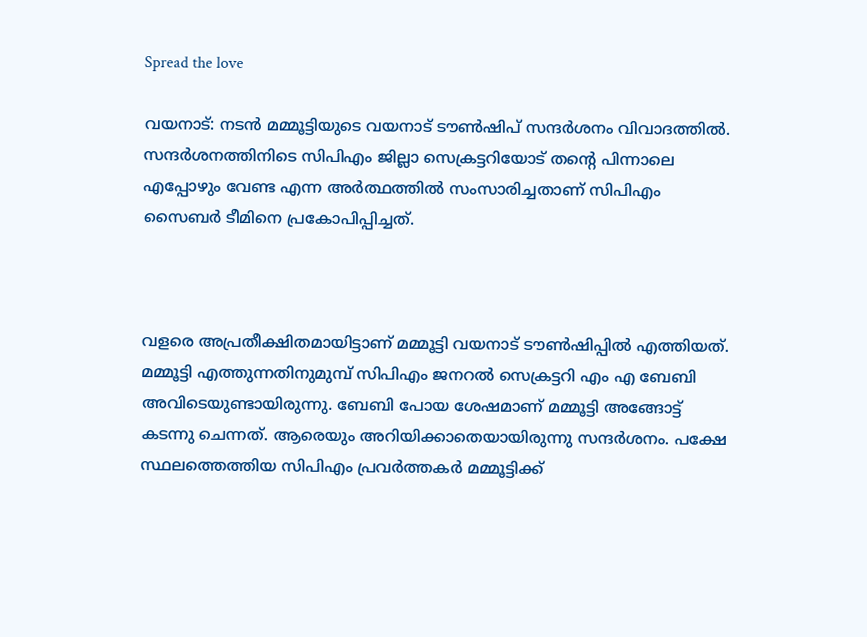Spread the love

വയനാട്: നടൻ മമ്മൂട്ടിയുടെ വയനാട് ടൗൺഷിപ് സന്ദർശനം വിവാദത്തിൽ. സന്ദർശനത്തിനിടെ സിപിഎം ജില്ലാ സെക്രട്ടറിയോട് തന്റെ പിന്നാലെ എപ്പോഴും വേണ്ട എന്ന അർത്ഥത്തിൽ സംസാരിച്ചതാണ് സിപിഎം സൈബർ ടീമിനെ പ്രകോപിപ്പിച്ചത്.



വളരെ അപ്രതീക്ഷിതമായിട്ടാണ് മമ്മൂട്ടി വയനാട് ടൗൺഷിപ്പിൽ എത്തിയത്. മമ്മൂട്ടി എത്തുന്നതിനുമുമ്പ് സിപിഎം ജനറൽ സെക്രട്ടറി എം എ ബേബി അവിടെയുണ്ടായിരുന്നു. ബേബി പോയ ശേഷമാണ് മമ്മൂട്ടി അങ്ങോട്ട് കടന്നു ചെന്നത്. ആരെയും അറിയിക്കാതെയായിരുന്നു സന്ദർശനം. പക്ഷേ സ്ഥലത്തെത്തിയ സിപിഎം പ്രവർത്തകർ മമ്മൂട്ടിക്ക്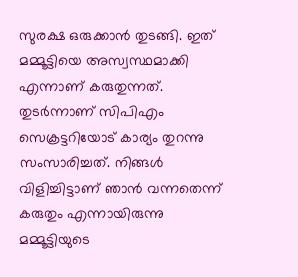സുരക്ഷ ഒരുക്കാൻ തുടങ്ങി. ഇത് മമ്മൂട്ടിയെ അസ്വസ്ഥമാക്കി എന്നാണ് കരുതുന്നത്. തുടർന്നാണ് സിപിഎം സെക്രട്ടറിയോട് കാര്യം തുറന്നു സംസാരിച്ചത്. നിങ്ങൾ വിളിച്ചിട്ടാണ് ഞാൻ വന്നതെന്ന് കരുതും എന്നായിരുന്നു മമ്മൂട്ടിയുടെ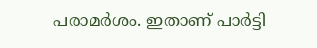പരാമർശം. ഇതാണ് പാർട്ടി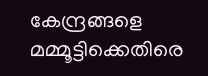കേന്ദ്രങ്ങളെ മമ്മൂട്ടിക്കെതിരെ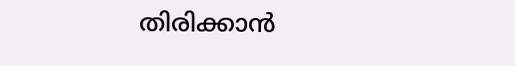തിരിക്കാൻ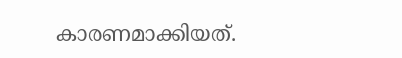കാരണമാക്കിയത്.